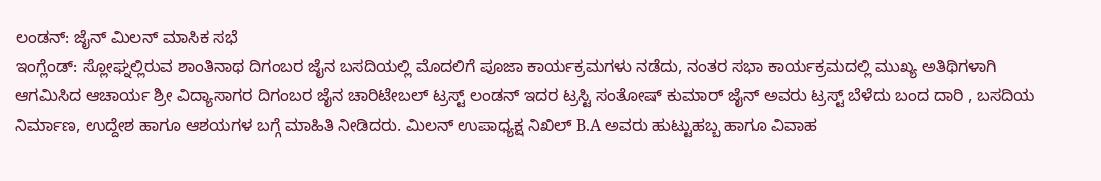ಲಂಡನ್: ಜೈನ್ ಮಿಲನ್ ಮಾಸಿಕ ಸಭೆ
ಇಂಗ್ಲೆಂಡ್: ಸ್ಲೋಘ್ನಲ್ಲಿರುವ ಶಾಂತಿನಾಥ ದಿಗಂಬರ ಜೈನ ಬಸದಿಯಲ್ಲಿ ಮೊದಲಿಗೆ ಪೂಜಾ ಕಾರ್ಯಕ್ರಮಗಳು ನಡೆದು, ನಂತರ ಸಭಾ ಕಾರ್ಯಕ್ರಮದಲ್ಲಿ ಮುಖ್ಯ ಅತಿಥಿಗಳಾಗಿ ಆಗಮಿಸಿದ ಆಚಾರ್ಯ ಶ್ರೀ ವಿದ್ಯಾಸಾಗರ ದಿಗಂಬರ ಜೈನ ಚಾರಿಟೇಬಲ್ ಟ್ರಸ್ಟ್ ಲಂಡನ್ ಇದರ ಟ್ರಸ್ಟಿ ಸಂತೋಷ್ ಕುಮಾರ್ ಜೈನ್ ಅವರು ಟ್ರಸ್ಟ್ ಬೆಳೆದು ಬಂದ ದಾರಿ , ಬಸದಿಯ ನಿರ್ಮಾಣ, ಉದ್ದೇಶ ಹಾಗೂ ಆಶಯಗಳ ಬಗ್ಗೆ ಮಾಹಿತಿ ನೀಡಿದರು. ಮಿಲನ್ ಉಪಾಧ್ಯಕ್ಷ ನಿಖಿಲ್ B.A ಅವರು ಹುಟ್ಟುಹಬ್ಬ ಹಾಗೂ ವಿವಾಹ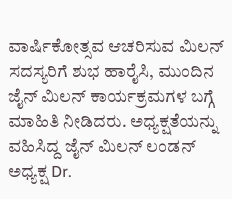ವಾರ್ಷಿಕೋತ್ಸವ ಆಚರಿಸುವ ಮಿಲನ್ ಸದಸ್ಯರಿಗೆ ಶುಭ ಹಾರೈಸಿ, ಮುಂದಿನ ಜೈನ್ ಮಿಲನ್ ಕಾರ್ಯಕ್ರಮಗಳ ಬಗ್ಗೆ ಮಾಹಿತಿ ನೀಡಿದರು. ಅಧ್ಯಕ್ಷತೆಯನ್ನು ವಹಿಸಿದ್ದ ಜೈನ್ ಮಿಲನ್ ಲಂಡನ್ ಅಧ್ಯಕ್ಷ Dr.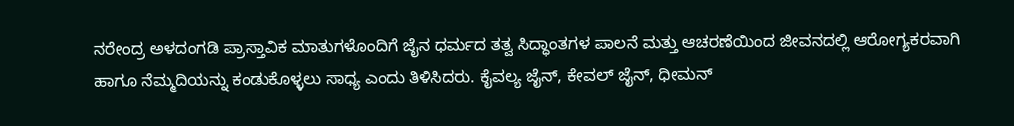ನರೇಂದ್ರ ಅಳದಂಗಡಿ ಪ್ರಾಸ್ತಾವಿಕ ಮಾತುಗಳೊಂದಿಗೆ ಜೈನ ಧರ್ಮದ ತತ್ವ ಸಿದ್ಧಾಂತಗಳ ಪಾಲನೆ ಮತ್ತು ಆಚರಣೆಯಿಂದ ಜೀವನದಲ್ಲಿ ಆರೋಗ್ಯಕರವಾಗಿ ಹಾಗೂ ನೆಮ್ಮದಿಯನ್ನು ಕಂಡುಕೊಳ್ಳಲು ಸಾಧ್ಯ ಎಂದು ತಿಳಿಸಿದರು. ಕೈವಲ್ಯ ಜೈನ್, ಕೇವಲ್ ಜೈನ್, ಧೀಮನ್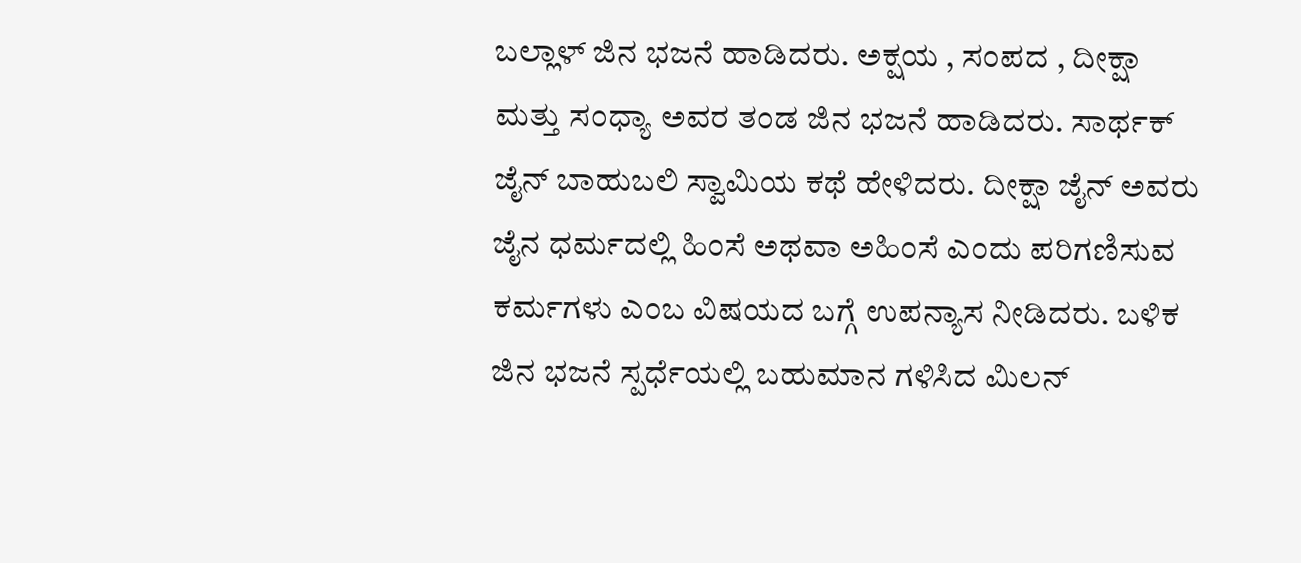ಬಲ್ಲಾಳ್ ಜಿನ ಭಜನೆ ಹಾಡಿದರು. ಅಕ್ಷಯ , ಸಂಪದ , ದೀಕ್ಷಾ ಮತ್ತು ಸಂಧ್ಯಾ ಅವರ ತಂಡ ಜಿನ ಭಜನೆ ಹಾಡಿದರು. ಸಾರ್ಥಕ್ ಜೈನ್ ಬಾಹುಬಲಿ ಸ್ವಾಮಿಯ ಕಥೆ ಹೇಳಿದರು. ದೀಕ್ಷಾ ಜೈನ್ ಅವರು ಜೈನ ಧರ್ಮದಲ್ಲಿ ಹಿಂಸೆ ಅಥವಾ ಅಹಿಂಸೆ ಎಂದು ಪರಿಗಣಿಸುವ ಕರ್ಮಗಳು ಎಂಬ ವಿಷಯದ ಬಗ್ಗೆ ಉಪನ್ಯಾಸ ನೀಡಿದರು. ಬಳಿಕ ಜಿನ ಭಜನೆ ಸ್ಪರ್ಧೆಯಲ್ಲಿ ಬಹುಮಾನ ಗಳಿಸಿದ ಮಿಲನ್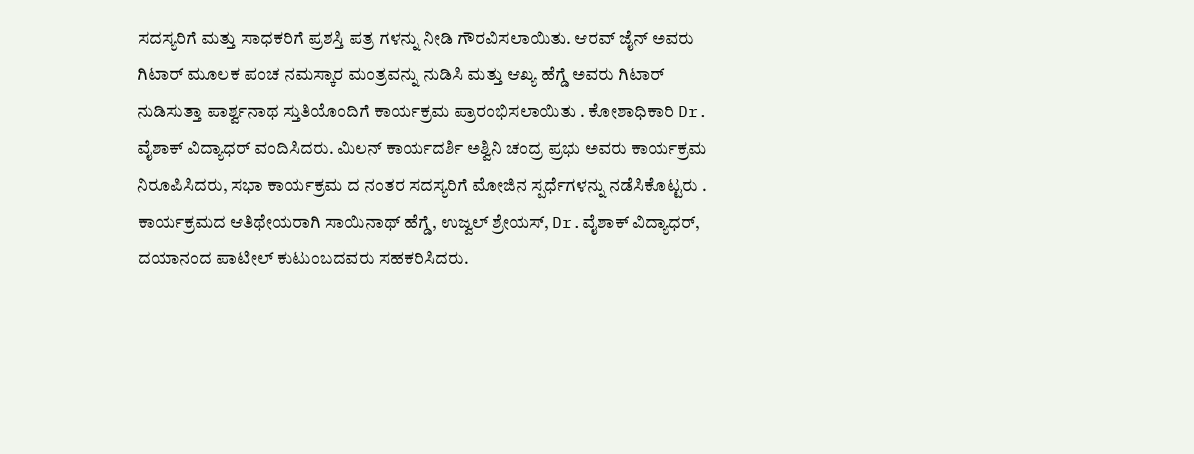ಸದಸ್ಯರಿಗೆ ಮತ್ತು ಸಾಧಕರಿಗೆ ಪ್ರಶಸ್ತಿ ಪತ್ರ ಗಳನ್ನು ನೀಡಿ ಗೌರವಿಸಲಾಯಿತು. ಆರವ್ ಜೈನ್ ಅವರು ಗಿಟಾರ್ ಮೂಲಕ ಪಂಚ ನಮಸ್ಕಾರ ಮಂತ್ರವನ್ನು ನುಡಿಸಿ ಮತ್ತು ಆಖ್ಯ ಹೆಗ್ಡೆ ಅವರು ಗಿಟಾರ್ ನುಡಿಸುತ್ತಾ ಪಾರ್ಶ್ವನಾಥ ಸ್ತುತಿಯೊಂದಿಗೆ ಕಾರ್ಯಕ್ರಮ ಪ್ರಾರಂಭಿಸಲಾಯಿತು . ಕೋಶಾಧಿಕಾರಿ Dr. ವೈಶಾಕ್ ವಿದ್ಯಾಧರ್ ವಂದಿಸಿದರು. ಮಿಲನ್ ಕಾರ್ಯದರ್ಶಿ ಅಶ್ವಿನಿ ಚಂದ್ರ ಪ್ರಭು ಅವರು ಕಾರ್ಯಕ್ರಮ ನಿರೂಪಿಸಿದರು, ಸಭಾ ಕಾರ್ಯಕ್ರಮ ದ ನಂತರ ಸದಸ್ಯರಿಗೆ ಮೋಜಿನ ಸ್ಪರ್ಧೆಗಳನ್ನು ನಡೆಸಿಕೊಟ್ಟರು . ಕಾರ್ಯಕ್ರಮದ ಆತಿಥೇಯರಾಗಿ ಸಾಯಿನಾಥ್ ಹೆಗ್ಡೆ, ಉಜ್ವಲ್ ಶ್ರೇಯಸ್, Dr.ವೈಶಾಕ್ ವಿದ್ಯಾಧರ್, ದಯಾನಂದ ಪಾಟೀಲ್ ಕುಟುಂಬದವರು ಸಹಕರಿಸಿದರು.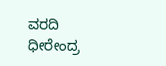ವರದಿ ಧೀರೇಂದ್ರ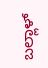ಬಲ್ಲಾಳ್